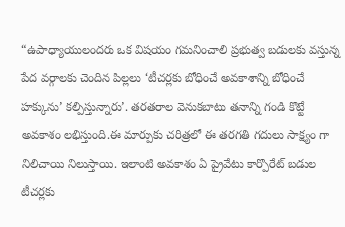“ఉపాధ్యాయులందరు ఒక విషయం గమనించాలి ప్రభుత్వ బడులకు వస్తున్న పేద వర్గాలకు చెందిన పిల్లలు ‘టీచర్లకు బోధించే అవకాశాన్ని బోధించే హక్కును’ కల్పిస్తున్నారు’. తరతరాల వెనుకబాటు తనాన్ని గండి కొట్టే అవకాశం లభిస్తుంది.ఈ మార్పుకు చరిత్రలో ఈ తరగతి గదులు సాక్ష్యం గా నిలిచాయి నిలుస్తాయి. ఇలాంటి అవకాశం ఏ ప్రైవేటు కార్పొరేట్ బడుల టీచర్లకు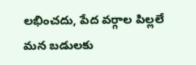లభించదు, పేద వర్గాల పిల్లలే మన బడులకు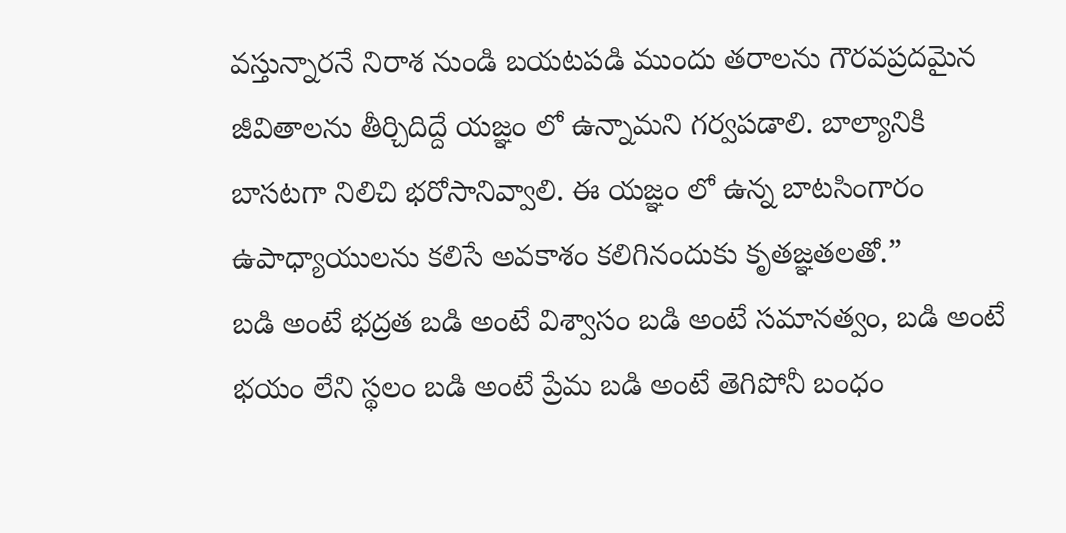వస్తున్నారనే నిరాశ నుండి బయటపడి ముందు తరాలను గౌరవప్రదమైన జీవితాలను తీర్చిదిద్దే యజ్ఞం లో ఉన్నామని గర్వపడాలి. బాల్యానికి బాసటగా నిలిచి భరోసానివ్వాలి. ఈ యజ్ఞం లో ఉన్న బాటసింగారం ఉపాధ్యాయులను కలిసే అవకాశం కలిగినందుకు కృతజ్ఞతలతో.”
బడి అంటే భద్రత బడి అంటే విశ్వాసం బడి అంటే సమానత్వం, బడి అంటే భయం లేని స్థలం బడి అంటే ప్రేమ బడి అంటే తెగిపోనీ బంధం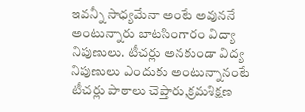ఇవన్నీ సాధ్యమేనా అంటే అవుననే అంటున్నారు బాటసింగారం విద్యా నిపుణులు. టీచర్లు అనకుండా విద్య నిపుణులు ఎందుకు అంటున్నానంటే టీచర్లు పాఠాలు చెప్తారు,క్రమశిక్షణ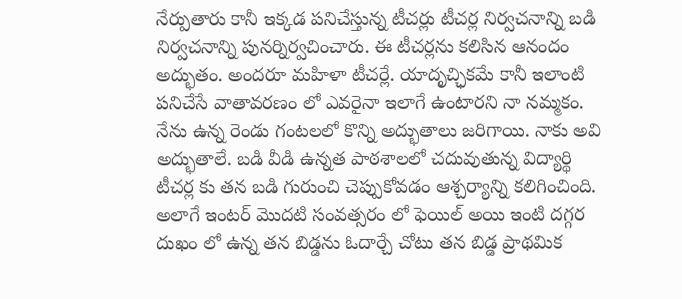నేర్పుతారు కానీ ఇక్కడ పనిచేస్తున్న టీచర్లు టీచర్ల నిర్వచనాన్ని బడి నిర్వచనాన్ని పునర్నిర్వచించారు. ఈ టీచర్లను కలిసిన ఆనందం అద్భుతం. అందరూ మహిళా టీచర్లే. యాదృచ్ఛికమే కానీ ఇలాంటి పనిచేసే వాతావరణం లో ఎవరైనా ఇలాగే ఉంటారని నా నమ్మకం.
నేను ఉన్న రెండు గంటలలో కొన్ని అద్భుతాలు జరిగాయి. నాకు అవి అద్భుతాలే. బడి వీడి ఉన్నత పాఠశాలలో చదువుతున్న విద్యార్థి టీచర్ల కు తన బడి గురుంచి చెప్పుకోవడం ఆశ్చర్యాన్ని కలిగించింది. అలాగే ఇంటర్ మొదటి సంవత్సరం లో ఫెయిల్ అయి ఇంటి దగ్గర దుఖం లో ఉన్న తన బిడ్డను ఓదార్చే చోటు తన బిడ్డ ప్రాథమిక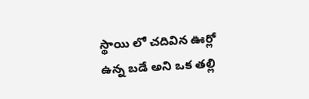స్థాయి లో చదివిన ఊర్లో ఉన్న బడే అని ఒక తల్లి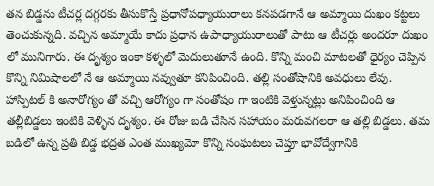తన బిడ్డను టీచర్ల దగ్గరకు తీసుకొస్తే ప్రధానోపధ్యాయురాలు కనపడగానే ఆ అమ్మాయి దుఖం కట్టలు తెంచుకున్నది. వచ్చిన అమ్మాయే కాదు ప్రధాన ఉపాధ్యాయురాలుతో పాటు ఆ టీచర్లు అందరూ దుఖం లో మునిగారు. ఈ దృశ్యం ఇంకా కళ్ళలో మెదులుతూనే ఉంది. కొన్ని మంచి మాటలతో ధైర్యం చెప్పిన కొన్ని నిమిషాలలో నే ఆ అమ్మాయి నవ్వుతూ కనిపించింది. తల్లి సంతోషానికి అవధులు లేవు. హాస్పిటల్ కి అనారోగ్యం తో వచ్చి ఆరోగ్యం గా సంతోషం గా ఇంటికి వెళ్తున్నట్లు అనిపించింది ఆ తల్లీబిడ్డలు ఇంటికి వెళ్ళిన దృశ్యం. ఈ రోజు బడి చేసిన సహాయం మరువగలరా ఆ తల్లి బిడ్డలు. తమ బడిలో ఉన్న ప్రతి బిడ్డ భద్రత ఎంత ముఖ్యమో కొన్ని సంఘటలు చెప్తూ భావోద్వేగానికి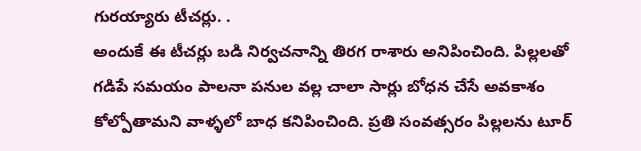గురయ్యారు టీచర్లు. .
అందుకే ఈ టీచర్లు బడి నిర్వచనాన్ని తిరగ రాశారు అనిపించింది. పిల్లలతో గడిపే సమయం పాలనా పనుల వల్ల చాలా సార్లు బోధన చేసే అవకాశం కోల్పోతామని వాళ్ళలో బాధ కనిపించింది. ప్రతి సంవత్సరం పిల్లలను టూర్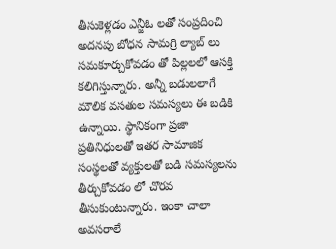తీసుకెళ్లడం ఎన్జీఓ లతో సంప్రదించి అదనపు బోధన సామగ్రి ల్యాబ్ లు సమకూర్చుకోవడం తో పిల్లలలో ఆసక్తి కలిగిస్తున్నారు. అన్నీ బడులలాగే మౌలిక వసతుల సమస్యలు ఈ బడికి ఉన్నాయి. స్థానికంగా ప్రజా ప్రతినిధులతో ఇతర సామాజిక సంస్థలతో వ్యక్తులతో బడి సమస్యలను తీర్చుకోవడం లో చొరవ తీసుకుంటున్నారు. ఇంకా చాలా అవసరాలే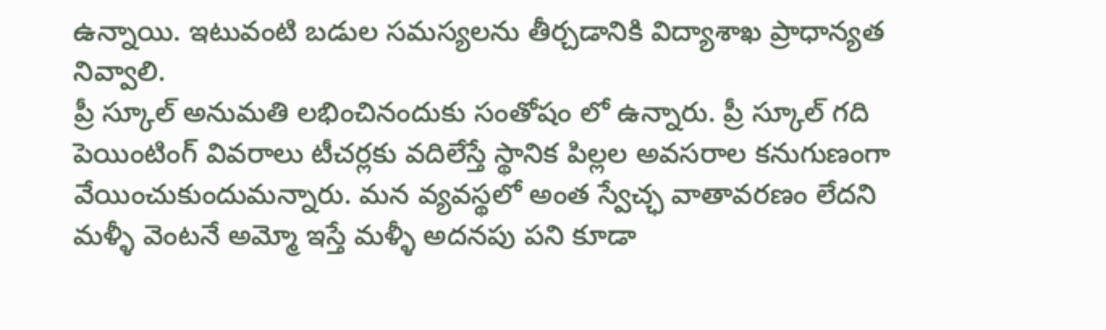ఉన్నాయి. ఇటువంటి బడుల సమస్యలను తీర్చడానికి విద్యాశాఖ ప్రాధాన్యత నివ్వాలి.
ప్రీ స్కూల్ అనుమతి లభించినందుకు సంతోషం లో ఉన్నారు. ప్రీ స్కూల్ గది పెయింటింగ్ వివరాలు టీచర్లకు వదిలేస్తే స్థానిక పిల్లల అవసరాల కనుగుణంగా వేయించుకుందుమన్నారు. మన వ్యవస్థలో అంత స్వేచ్ఛ వాతావరణం లేదని మళ్ళీ వెంటనే అమ్మో ఇస్తే మళ్ళీ అదనపు పని కూడా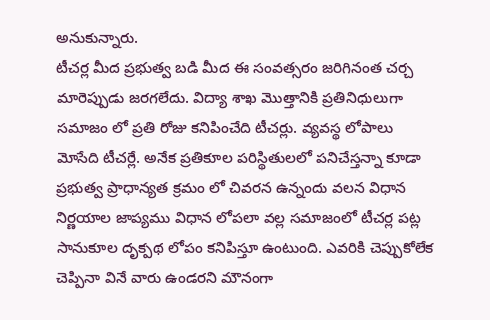అనుకున్నారు.
టీచర్ల మీద ప్రభుత్వ బడి మీద ఈ సంవత్సరం జరిగినంత చర్చ మారెప్పుడు జరగలేదు. విద్యా శాఖ మొత్తానికి ప్రతినిధులుగా సమాజం లో ప్రతి రోజు కనిపించేది టీచర్లు. వ్యవస్థ లోపాలు మోసేది టీచర్లే. అనేక ప్రతికూల పరిస్థితులలో పనిచేస్తన్నా కూడా ప్రభుత్వ ప్రాధాన్యత క్రమం లో చివరన ఉన్నందు వలన విధాన నిర్ణయాల జాప్యము విధాన లోపలా వల్ల సమాజంలో టీచర్ల పట్ల సానుకూల దృక్పథ లోపం కనిపిస్తూ ఉంటుంది. ఎవరికి చెప్పుకోలేక చెప్పినా వినే వారు ఉండరని మౌనంగా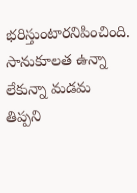భరిస్తుంటారనిపించింది.
సానుకూలత ఉన్నా లేకున్నా మడమ తిప్పని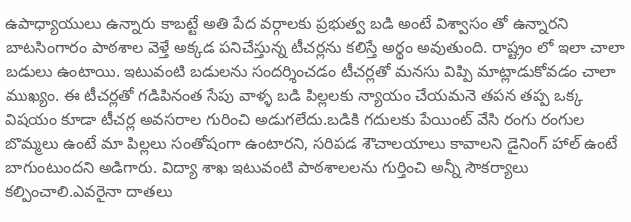ఉపాధ్యాయులు ఉన్నారు కాబట్టే అతి పేద వర్గాలకు ప్రభుత్వ బడి అంటే విశ్వాసం తో ఉన్నారని బాటసింగారం పాఠశాల వెళ్తే అక్కడ పనిచేస్తున్న టీచర్లను కలిస్తే అర్థం అవుతుంది. రాష్ట్రం లో ఇలా చాలా బడులు ఉంటాయి. ఇటువంటి బడులను సందర్శించడం టీచర్లతో మనసు విప్పి మాట్లాడుకోవడం చాలా ముఖ్యం. ఈ టీచర్లతో గడిపినంత సేపు వాళ్ళ బడి పిల్లలకు న్యాయం చేయమనె తపన తప్ప ఒక్క విషయం కూడా టీచర్ల అవసరాల గురించి అడుగలేదు.బడికి గదులకు పేయింట్ వేసి రంగు రంగుల బొమ్మలు ఉంటే మా పిల్లలు సంతోషంగా ఉంటారని, సరిపడ శౌచాలయాలు కావాలని డైనింగ్ హాల్ ఉంటే బాగుంటుందని అడిగారు. విద్యా శాఖ ఇటువంటి పాఠశాలలను గుర్తించి అన్నీ సౌకర్యాలు కల్పించాలి.ఎవరైనా దాతలు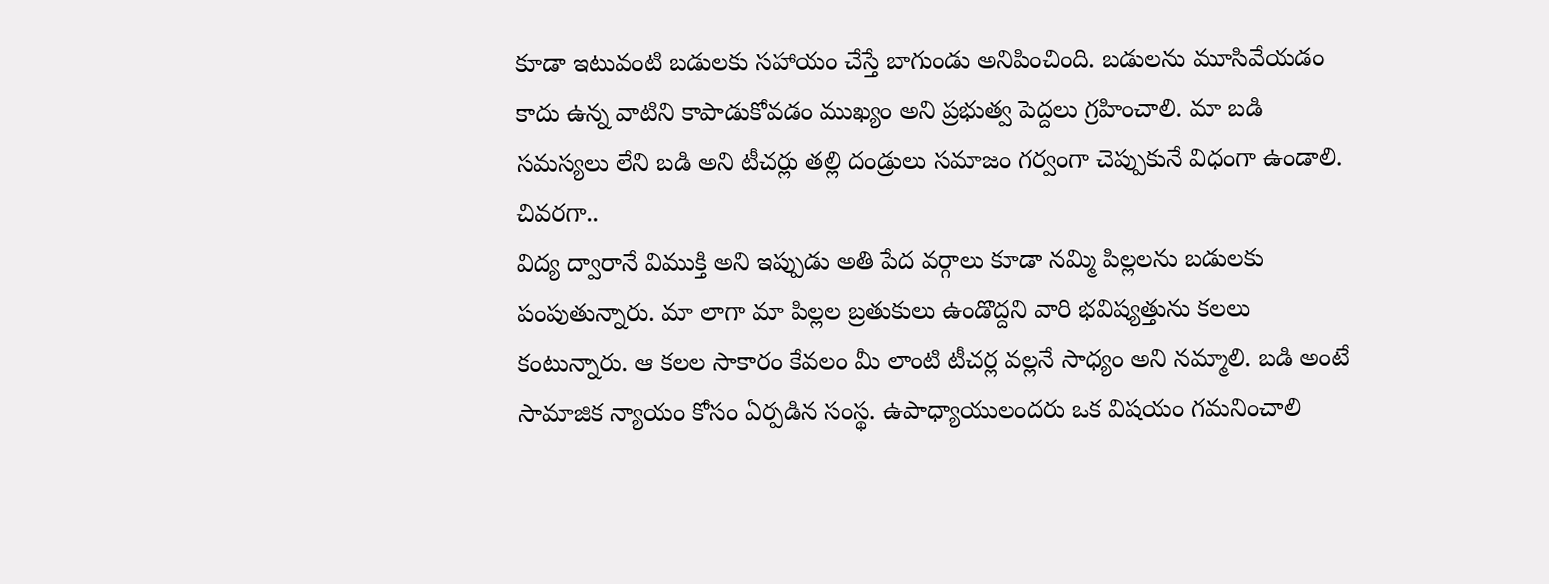కూడా ఇటువంటి బడులకు సహాయం చేస్తే బాగుండు అనిపించింది. బడులను మూసివేయడం కాదు ఉన్న వాటిని కాపాడుకోవడం ముఖ్యం అని ప్రభుత్వ పెద్దలు గ్రహించాలి. మా బడి సమస్యలు లేని బడి అని టీచర్లు తల్లి దండ్రులు సమాజం గర్వంగా చెప్పుకునే విధంగా ఉండాలి.
చివరగా..
విద్య ద్వారానే విముక్తి అని ఇప్పుడు అతి పేద వర్గాలు కూడా నమ్మి పిల్లలను బడులకు పంపుతున్నారు. మా లాగా మా పిల్లల బ్రతుకులు ఉండొద్దని వారి భవిష్యత్తును కలలు కంటున్నారు. ఆ కలల సాకారం కేవలం మీ లాంటి టీచర్ల వల్లనే సాధ్యం అని నమ్మాలి. బడి అంటే సామాజిక న్యాయం కోసం ఏర్పడిన సంస్థ. ఉపాధ్యాయులందరు ఒక విషయం గమనించాలి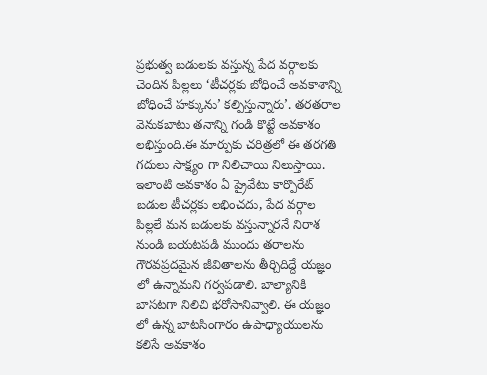ప్రభుత్వ బడులకు వస్తున్న పేద వర్గాలకు చెందిన పిల్లలు ‘టీచర్లకు బోధించే అవకాశాన్ని బోధించే హక్కును’ కల్పిస్తున్నారు’. తరతరాల వెనుకబాటు తనాన్ని గండి కొట్టే అవకాశం లభిస్తుంది.ఈ మార్పుకు చరిత్రలో ఈ తరగతి గదులు సాక్ష్యం గా నిలిచాయి నిలుస్తాయి. ఇలాంటి అవకాశం ఏ ప్రైవేటు కార్పొరేట్ బడుల టీచర్లకు లభించదు, పేద వర్గాల పిల్లలే మన బడులకు వస్తున్నారనే నిరాశ నుండి బయటపడి ముందు తరాలను గౌరవప్రదమైన జీవితాలను తీర్చిదిద్దే యజ్ఞం లో ఉన్నామని గర్వపడాలి. బాల్యానికి బాసటగా నిలిచి భరోసానివ్వాలి. ఈ యజ్ఞం లో ఉన్న బాటసింగారం ఉపాధ్యాయులను కలిసే అవకాశం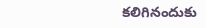కలిగినందుకు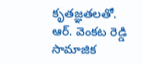కృతజ్ఞతలతో.
ఆర్. వెంకట రెడ్డి
సామాజిక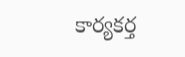కార్యకర్త